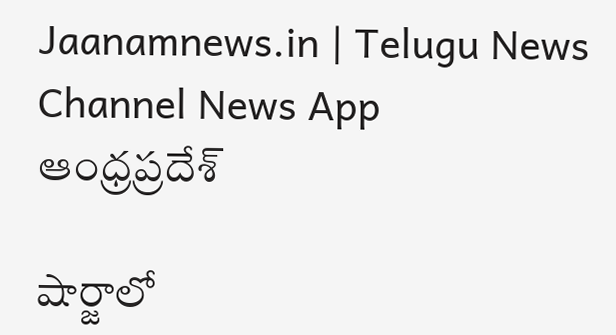Jaanamnews.in | Telugu News Channel News App
ఆంధ్రప్రదేశ్

షార్జాలో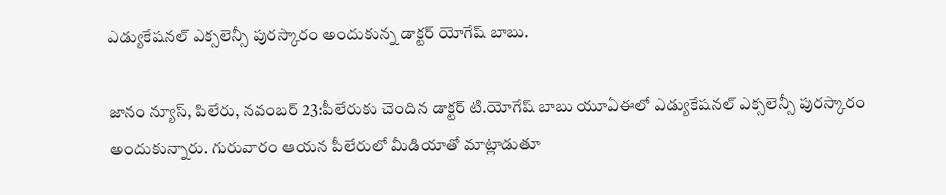ఎడ్యుకేషనల్ ఎక్సలెన్సీ పురస్కారం అందుకున్న డాక్టర్ యోగేష్ బాబు.

జానం న్యూస్, పిలేరు, నవంబర్ 23:పీలేరుకు చెందిన డాక్టర్ టి.యోగేష్ బాబు యూఏఈలో ఎడ్యుకేషనల్ ఎక్సలెన్సీ పురస్కారం అందుకున్నారు. గురువారం ఆయన పీలేరులో మీడియాతో మాట్లాడుతూ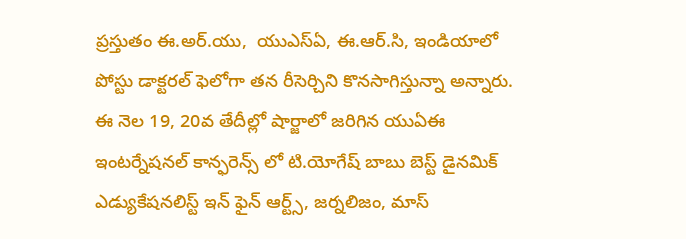ప్రస్తుతం ఈ.అర్.యు,  యుఎస్ఏ, ఈ.ఆర్.సి, ఇండియాలో పోస్టు డాక్టరల్ ఫెలోగా తన రీసెర్చిని కొనసాగిస్తున్నా అన్నారు. ఈ నెల 19, 20వ తేదీల్లో షార్జాలో జరిగిన యుఏఈ ఇంటర్నేషనల్ కాన్ఫరెన్స్ లో టి.యోగేష్ బాబు బెస్ట్ డైనమిక్ ఎడ్యుకేషనలిస్ట్ ఇన్ ఫైన్ ఆర్ట్స్, జర్నలిజం, మాస్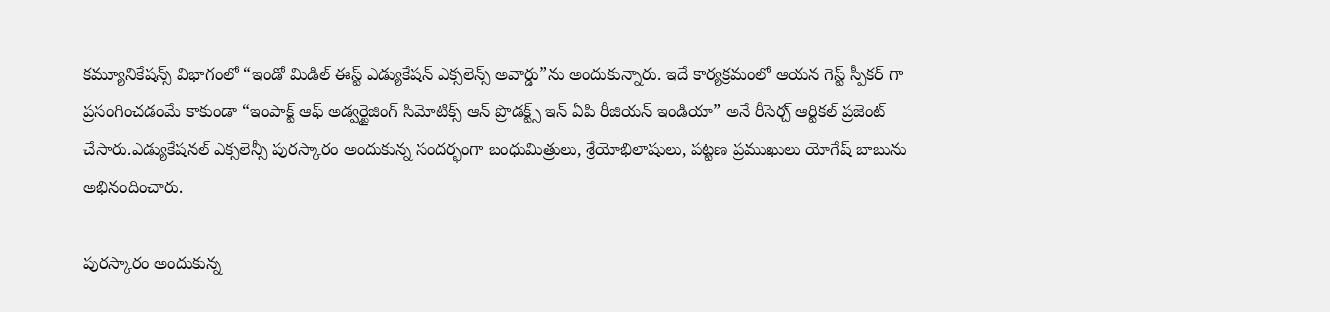కమ్యూనికేషన్స్ విభాగంలో “ఇండో మిడిల్ ఈస్ట్ ఎడ్యుకేషన్ ఎక్సలెన్స్ అవార్డు”ను అందుకున్నారు. ఇదే కార్యక్రమంలో ఆయన గెస్ట్ స్పీకర్ గా ప్రసంగించడంమే కాకుండా “ఇంపాక్ట్ ఆఫ్ అడ్వర్టైజింగ్ సిమోటిక్స్ ఆన్ ప్రొడక్ట్స్ ఇన్ ఏపి రీజియన్ ఇండియా” అనే రీసెర్చ్ ఆర్టికల్ ప్రజెంట్ చేసారు.ఎడ్యుకేషనల్ ఎక్సలెన్సీ పురస్కారం అందుకున్న సందర్భంగా బంధుమిత్రులు, శ్రేయోభిలాషులు, పట్టణ ప్రముఖులు యోగేష్ బాబును అభినందించారు.

పురస్కారం అందుకున్న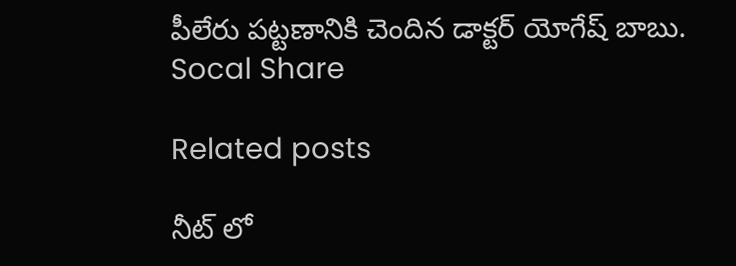పీలేరు పట్టణానికి చెందిన డాక్టర్ యోగేష్ బాబు.
Socal Share

Related posts

నీట్ లో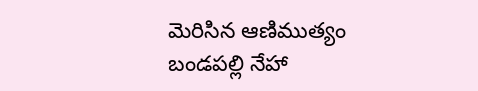మెరిసిన ఆణిముత్యం బండపల్లి నేహా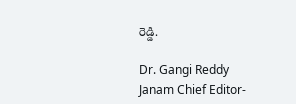రెడ్డి.

Dr. Gangi Reddy Janam Chief Editor-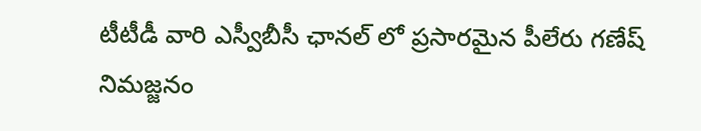టీటీడీ వారి ఎస్వీబీసీ ఛానల్ లో ప్రసారమైన పీలేరు గణేష్ నిమజ్జనం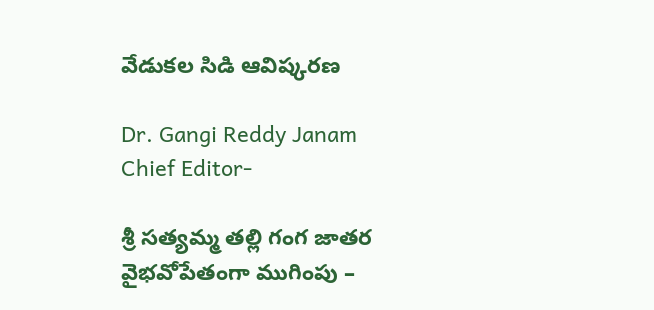వేడుకల సిడి ఆవిష్కరణ

Dr. Gangi Reddy Janam Chief Editor-

శ్రీ సత్యమ్మ తల్లి గంగ జాతర వైభవోపేతంగా ముగింపు –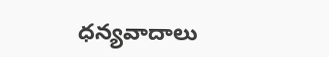ధన్యవాదాలు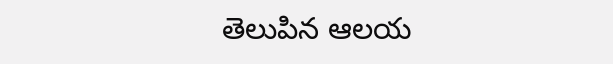తెలుపిన ఆలయ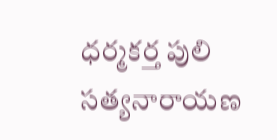ధర్మకర్త పులి సత్యనారాయణ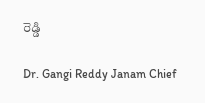రెడ్డి

Dr. Gangi Reddy Janam Chief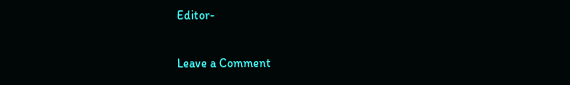Editor-

Leave a Comment